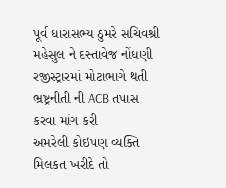પૂર્વ ધારાસભ્ય ઠુમરે સચિવશ્રી મહેસુલ ને દસ્તાવેજ નોંધણી રજીસ્ટ્રારમાં મોટાભાગે થતી ભ્રષ્ટ્રનીતી ની ACB તપાસ કરવા માંગ કરી
અમરેલી કોઇપણ વ્યક્તિ મિલકત ખરીદે તો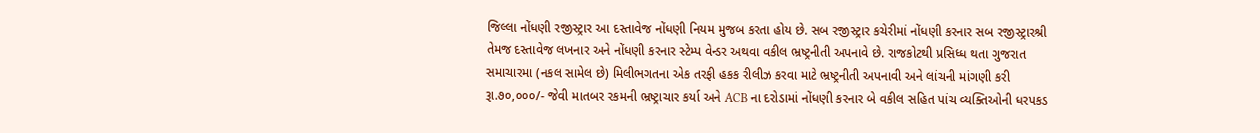જિલ્લા નોંધણી રજીસ્ટ્રાર આ દસ્તાવેજ નોંધણી નિયમ મુજબ કરતા હોય છે. સબ રજીસ્ટ્રાર કચેરીમાં નોંધણી કરનાર સબ રજીસ્ટ્રારશ્રી તેમજ દસ્તાવેજ લખનાર અને નોંધણી કરનાર સ્ટેમ્પ વેન્ડર અથવા વકીલ ભ્રષ્ટ્રનીતી અપનાવે છે. રાજકોટથી પ્રસિધ્ધ થતા ગુજરાત સમાચારમા (નકલ સામેલ છે) મિલીભગતના એક તરફી હકક રીલીઝ કરવા માટે ભ્રષ્ટ્રનીતી અપનાવી અને લાંચની માંગણી કરી રૂા.૭૦,૦૦૦/- જેવી માતબર રકમની ભ્રષ્ટ્રાચાર કર્યા અને ACB ના દરોડામાં નોંધણી કરનાર બે વકીલ સહિત પાંચ વ્યક્તિઓની ધરપકડ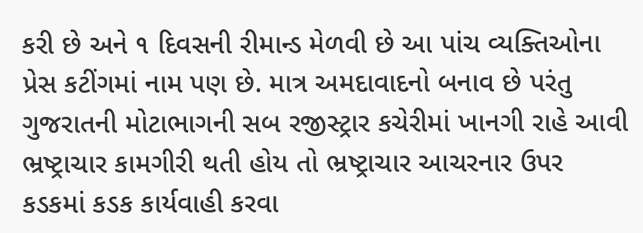કરી છે અને ૧ દિવસની રીમાન્ડ મેળવી છે આ પાંચ વ્યક્તિઓના પ્રેસ કટીંગમાં નામ પણ છે. માત્ર અમદાવાદનો બનાવ છે પરંતુ ગુજરાતની મોટાભાગની સબ રજીસ્ટ્રાર કચેરીમાં ખાનગી રાહે આવી ભ્રષ્ટ્રાચાર કામગીરી થતી હોય તો ભ્રષ્ટ્રાચાર આચરનાર ઉપર કડકમાં કડક કાર્યવાહી કરવા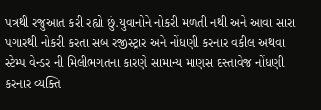પત્રથી રજુઆત કરી રહ્યો છું.યુવાનોને નોકરી મળતી નથી અને આવા સારા પગારથી નોકરી કરતા સબ રજીસ્ટ્રાર અને નોંધણી કરનાર વકીલ અથવા સ્ટેમ્પ વેન્ડર ની મિલીભગતના કારણે સામાન્ય માણસ દસ્તાવેજ નોંધણી કરનાર વ્યક્તિ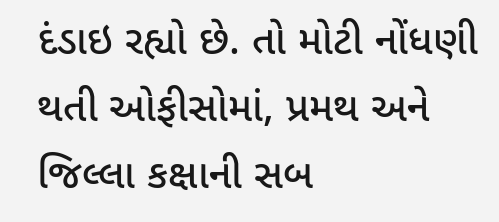દંડાઇ રહ્યો છે. તો મોટી નોંધણી થતી ઓફીસોમાં, પ્રમથ અને જિલ્લા કક્ષાની સબ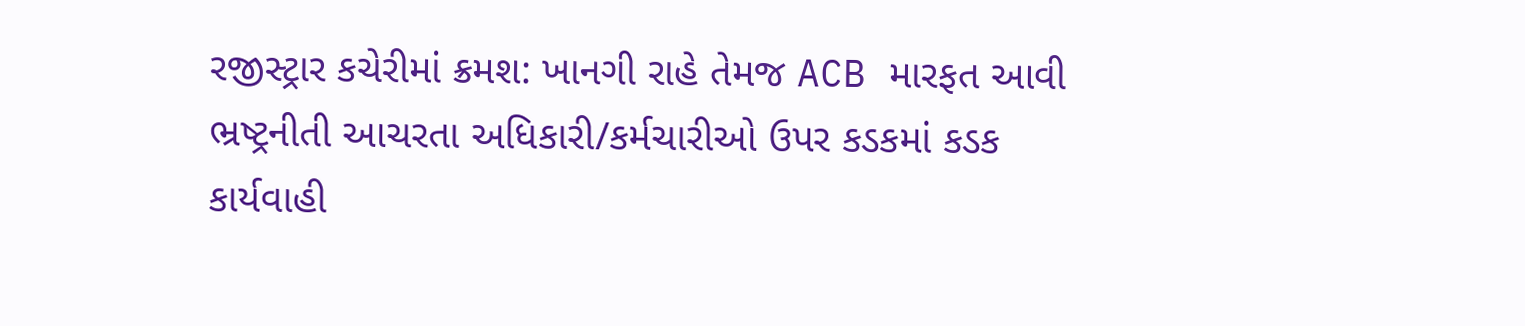રજીસ્ટ્રાર કચેરીમાં ક્રમશ: ખાનગી રાહે તેમજ ACB મારફત આવી ભ્રષ્ટ્રનીતી આચરતા અધિકારી/કર્મચારીઓ ઉપર કડકમાં કડક કાર્યવાહી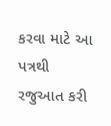કરવા માટે આ પત્રથી રજુઆત કરી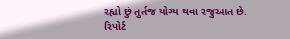રહ્યો છું તુર્તજ યોગ્ય થવા રજુઆત છે.
રિપોર્ટ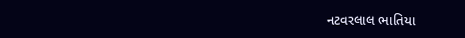નટવરલાલ ભાતિયા